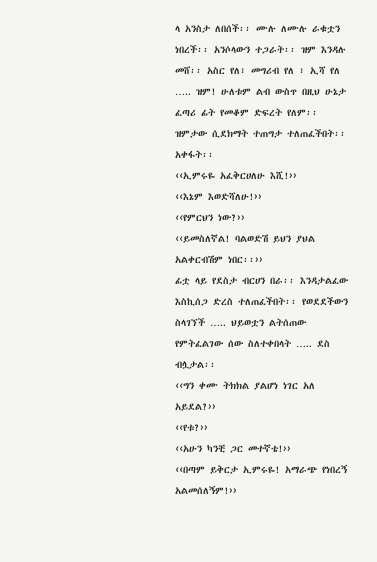ላ አንስታ ለበሰች፡፡ ሙሉ ለሙሉ ራቁቷን ነበረች፡፡ አንሶላውን ተጋራት፡፡ ዝም እንዳሉ መሸ፡፡ አስር የለ፣ መግሪብ የለ ፣ ኢሻ የለ ….. ዝም! ሁለቱም ልብ ውስጥ በዚህ ሁኔታ ፈጣሪ ፊት የመቆም ድፍረት የለም፡፡ ዝምታው ሲደክማት ተጠግታ ተለጠፈችበት፡፡ አቀፋት፡፡
‹‹ኢምሩዬ አፈቅርሀለሁ እሺ!››
‹‹እኔም እወድሻለሁ!››
‹‹የምርህን ነው?››
‹‹ይመስለኛል! ባልወድሽ ይህን ያህል አልቀርብሽም ነበር፡፡››
ፊቷ ላይ የደስታ ብርሀን በራ፡፡ እንዳታልፈው እስኪሰጋ ድረስ ተለጠፈችበት፡፡ የወደደችውን ስላገኘች ….. ህይወቷን ልትሰጠው የምትፈልገው ሰው ስለተቀበላት ….. ደስ ብሏታል፡፡
‹‹ግን ቀሙ ትክክል ያልሆነ ነገር አለ አይደል?››
‹‹የቱ?››
‹‹አሁን ካንቺ ጋር መተኛቴ!››
‹‹በጣም ይቅርታ ኢምሩዬ! አማራጭ የነበረኝ አልመሰለኝም!››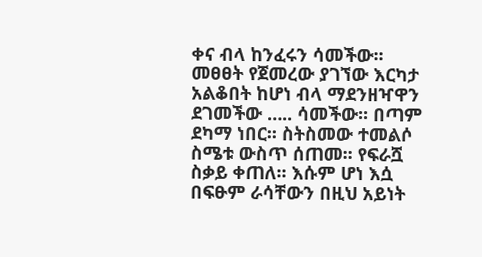ቀና ብላ ከንፈሩን ሳመችው፡፡ መፀፀት የጀመረው ያገኘው እርካታ አልቆበት ከሆነ ብላ ማደንዘዣዋን ደገመችው ….. ሳመችው፡፡ በጣም ደካማ ነበር፡፡ ስትስመው ተመልሶ ስሜቱ ውስጥ ሰጠመ፡፡ የፍራሿ ስቃይ ቀጠለ፡፡ እሱም ሆነ እሷ በፍፁም ራሳቸውን በዚህ አይነት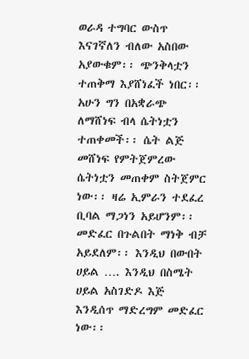ወራዳ ተግባር ውስጥ እናገኛለን ብለው አስበው አያውቁም፡፡ ጭንቅላቷን ተጠቅማ እያሸነፈች ነበር፡፡ አሁን ግን በአቋራጭ ለማሸነፍ ብላ ሴትነቷን ተጠቀመች፡፡ ሴት ልጅ መሸነፍ የምትጀምረው ሴትነቷን መጠቀም ስትጀምር ነው፡፡ ዛሬ ኢምራን ተደፈረ ቢባል ማጋነን አይሆንም፡፡ መድፈር በጉልበት ማነቅ ብቻ አይደለም፡፡ እንዲህ በውበት ሀይል …. እንዲህ በስሜት ሀይል አስገድዶ እጅ እንዲሰጥ ማድረግም መድፈር ነው፡፡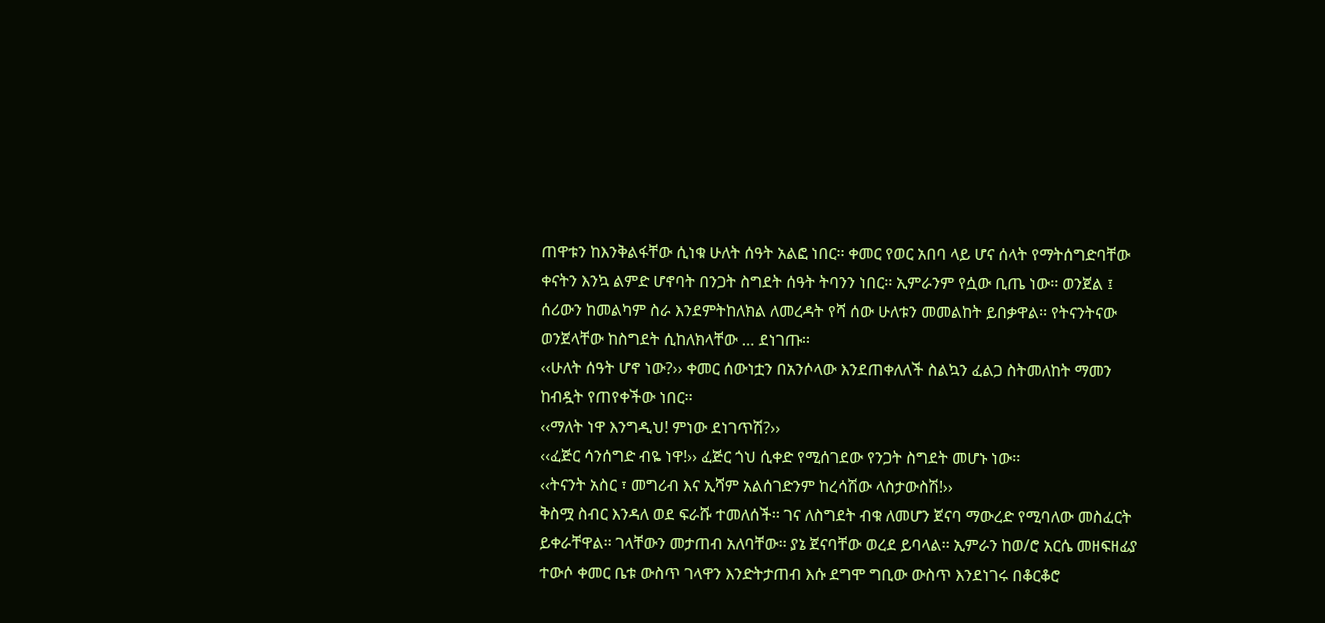ጠዋቱን ከእንቅልፋቸው ሲነቁ ሁለት ሰዓት አልፎ ነበር፡፡ ቀመር የወር አበባ ላይ ሆና ሰላት የማትሰግድባቸው ቀናትን እንኳ ልምድ ሆኖባት በንጋት ስግደት ሰዓት ትባንን ነበር፡፡ ኢምራንም የሷው ቢጤ ነው፡፡ ወንጀል ፤ ሰሪውን ከመልካም ስራ እንደምትከለክል ለመረዳት የሻ ሰው ሁለቱን መመልከት ይበቃዋል፡፡ የትናንትናው ወንጀላቸው ከስግደት ሲከለክላቸው … ደነገጡ፡፡
‹‹ሁለት ሰዓት ሆኖ ነው?›› ቀመር ሰውነቷን በአንሶላው እንደጠቀለለች ስልኳን ፈልጋ ስትመለከት ማመን ከብዷት የጠየቀችው ነበር፡፡
‹‹ማለት ነዋ እንግዲህ! ምነው ደነገጥሽ?››
‹‹ፈጅር ሳንሰግድ ብዬ ነዋ!›› ፈጅር ጎህ ሲቀድ የሚሰገደው የንጋት ስግደት መሆኑ ነው፡፡
‹‹ትናንት አስር ፣ መግሪብ እና ኢሻም አልሰገድንም ከረሳሽው ላስታውስሽ!››
ቅስሟ ስብር እንዳለ ወደ ፍራሹ ተመለሰች፡፡ ገና ለስግደት ብቁ ለመሆን ጀናባ ማውረድ የሚባለው መስፈርት ይቀራቸዋል፡፡ ገላቸውን መታጠብ አለባቸው፡፡ ያኔ ጀናባቸው ወረደ ይባላል፡፡ ኢምራን ከወ/ሮ አርሴ መዘፍዘፊያ ተውሶ ቀመር ቤቱ ውስጥ ገላዋን እንድትታጠብ እሱ ደግሞ ግቢው ውስጥ እንደነገሩ በቆርቆሮ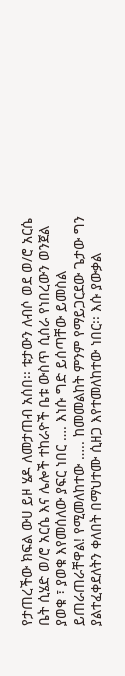የታጠረችው ክፍል ውሀ ይዞ ሄዶ ለመታጠብ አሰበ፡፡ ቱታውን ለብሶ ወደ ወ/ሮ አርሴ ቤት ሲሄድ ወ/ሮ አርሴ እና ሌሎች ተከራዮች ቤቱ ውስጥ ሲሰራ የነበረውን ወንጀል ያወቁ ፣ ያወቁ እየመሰለው ያፍር ነበር …. እነሱ ግድ ይሰጣቸው ይመስል ይጠራጠራቸዋል! የሚመለከተው ….. ከመመልከት ምንም የማይጋርደው ጌታው ግን ያልተፈቀደለትን ቀለበት በማህተሙ ሲዘጋ እየተመለከተው ነበር፡፡ እሱ ያውቃል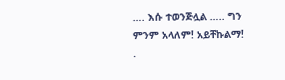…. እሱ ተወንጅሏል ….. ግን ምንም አላለም! አይቸኩልማ!
.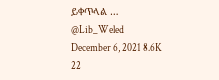ይቀጥላል …
@Lib_Weled
December 6, 2021 8.6K 22